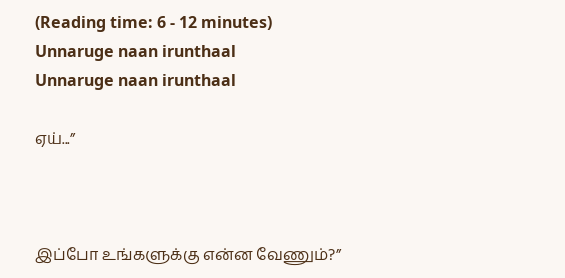(Reading time: 6 - 12 minutes)
Unnaruge naan irunthaal
Unnaruge naan irunthaal

ஏய்...”



இப்போ உங்களுக்கு என்ன வேணும்?”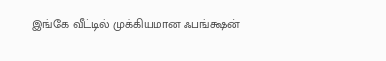இங்கே வீட்டில் முக்கியமான ஃபங்க்ஷன்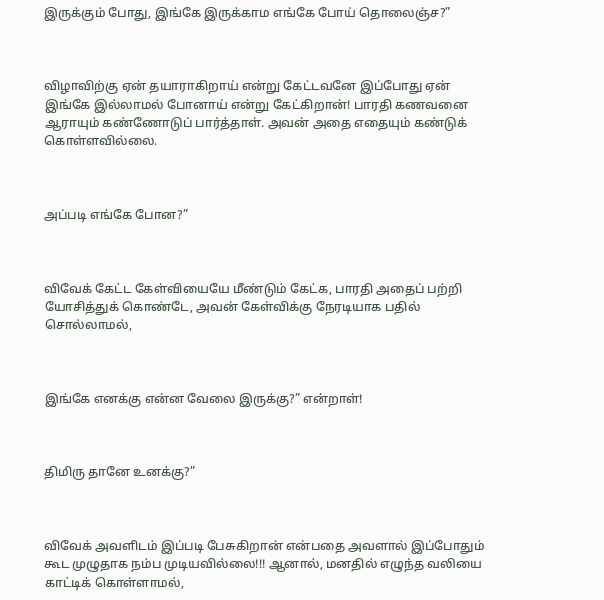இருக்கும் போது, இங்கே இருக்காம எங்கே போய் தொலைஞ்ச?”



விழாவிற்கு ஏன் தயாராகிறாய் என்று கேட்டவனே இப்போது ஏன் இங்கே இல்லாமல் போனாய் என்று கேட்கிறான்! பாரதி கணவனை ஆராயும் கண்ணோடுப் பார்த்தாள். அவன் அதை எதையும் கண்டுக் கொள்ளவில்லை.



அப்படி எங்கே போன?”



விவேக் கேட்ட கேள்வியையே மீண்டும் கேட்க, பாரதி அதைப் பற்றி யோசித்துக் கொண்டே, அவன் கேள்விக்கு நேரடியாக பதில் சொல்லாமல்,



இங்கே எனக்கு என்ன வேலை இருக்கு?” என்றாள்!



திமிரு தானே உனக்கு?”



விவேக் அவளிடம் இப்படி பேசுகிறான் என்பதை அவளால் இப்போதும் கூட முழுதாக நம்ப முடியவில்லை!!! ஆனால், மனதில் எழுந்த வலியை காட்டிக் கொள்ளாமல்,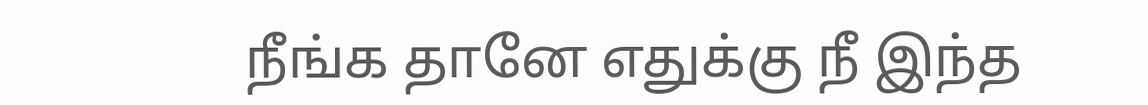நீங்க தானே எதுக்கு நீ இந்த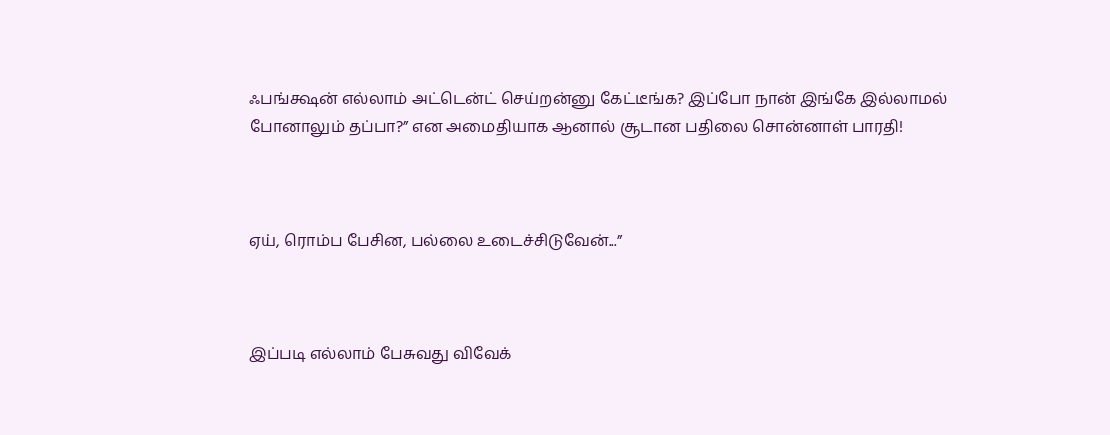ஃபங்க்ஷன் எல்லாம் அட்டென்ட் செய்றன்னு கேட்டீங்க? இப்போ நான் இங்கே இல்லாமல் போனாலும் தப்பா?” என அமைதியாக ஆனால் சூடான பதிலை சொன்னாள் பாரதி!



ஏய், ரொம்ப பேசின, பல்லை உடைச்சிடுவேன்...”



இப்படி எல்லாம் பேசுவது விவேக்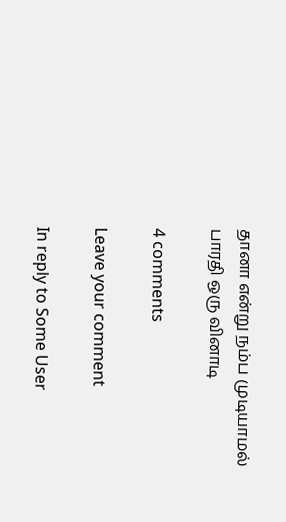தானா என்று நம்ப முடியாமல் பாரதி ஒரு வினாடி

4 comments

Leave your comment

In reply to Some User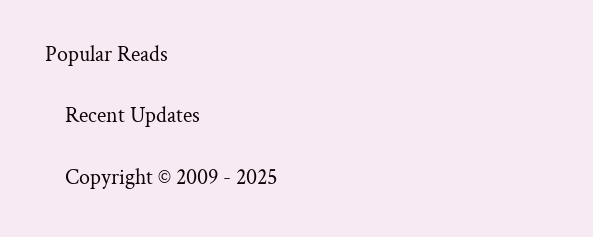Popular Reads

    Recent Updates

    Copyright © 2009 - 2025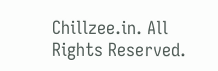Chillzee.in. All Rights Reserved.